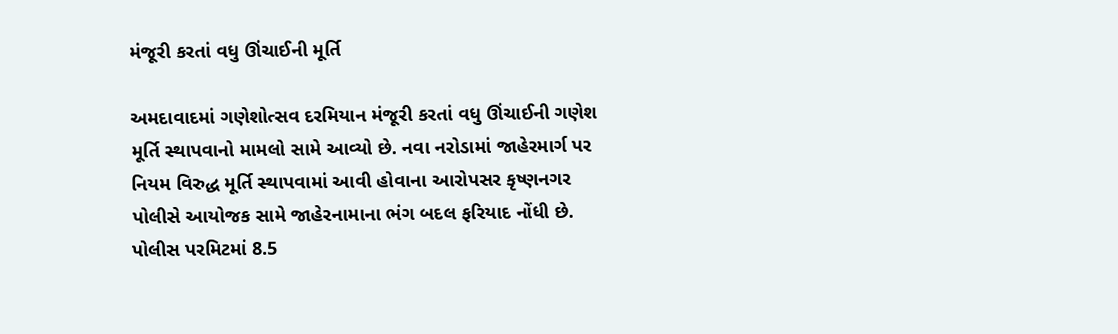મંજૂરી કરતાં વધુ ઊંચાઈની મૂર્તિ

અમદાવાદમાં ગણેશોત્સવ દરમિયાન મંજૂરી કરતાં વધુ ઊંચાઈની ગણેશ મૂર્તિ સ્થાપવાનો મામલો સામે આવ્યો છે. નવા નરોડામાં જાહેરમાર્ગ પર નિયમ વિરુદ્ધ મૂર્તિ સ્થાપવામાં આવી હોવાના આરોપસર કૃષ્ણનગર પોલીસે આયોજક સામે જાહેરનામાના ભંગ બદલ ફરિયાદ નોંધી છે. પોલીસ પરમિટમાં 8.5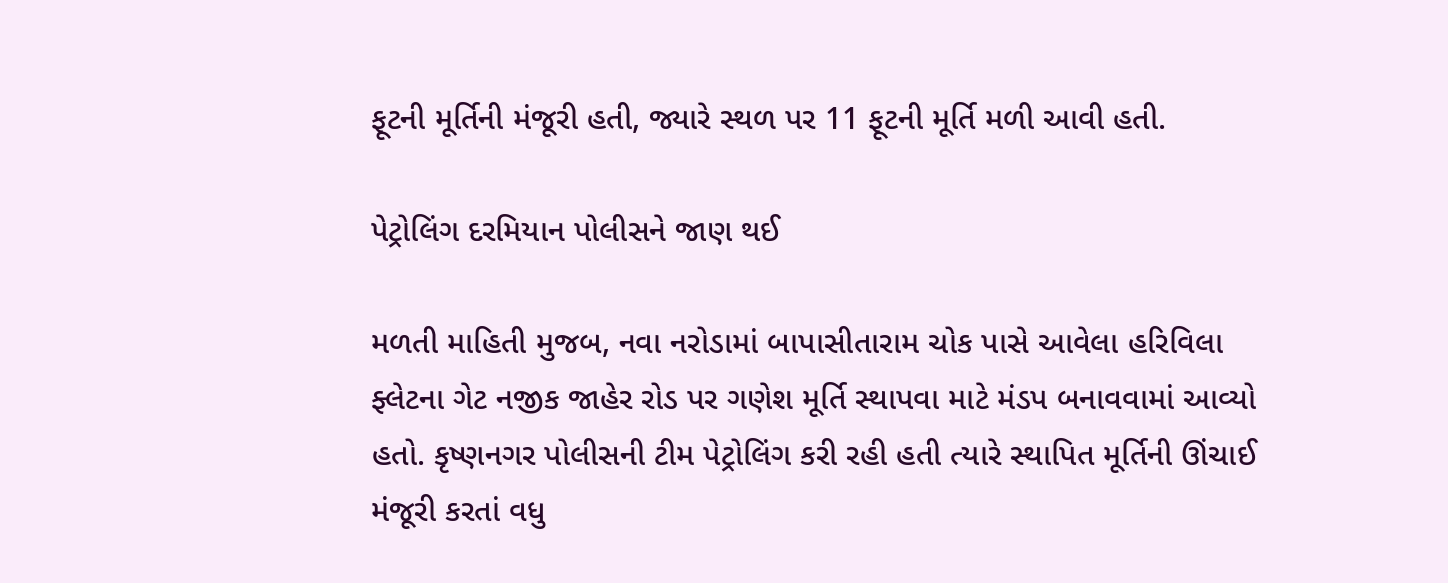ફૂટની મૂર્તિની મંજૂરી હતી, જ્યારે સ્થળ પર 11 ફૂટની મૂર્તિ મળી આવી હતી.

પેટ્રોલિંગ દરમિયાન પોલીસને જાણ થઈ

મળતી માહિતી મુજબ, નવા નરોડામાં બાપાસીતારામ ચોક પાસે આવેલા હરિવિલા ફ્લેટના ગેટ નજીક જાહેર રોડ પર ગણેશ મૂર્તિ સ્થાપવા માટે મંડપ બનાવવામાં આવ્યો હતો. કૃષ્ણનગર પોલીસની ટીમ પેટ્રોલિંગ કરી રહી હતી ત્યારે સ્થાપિત મૂર્તિની ઊંચાઈ મંજૂરી કરતાં વધુ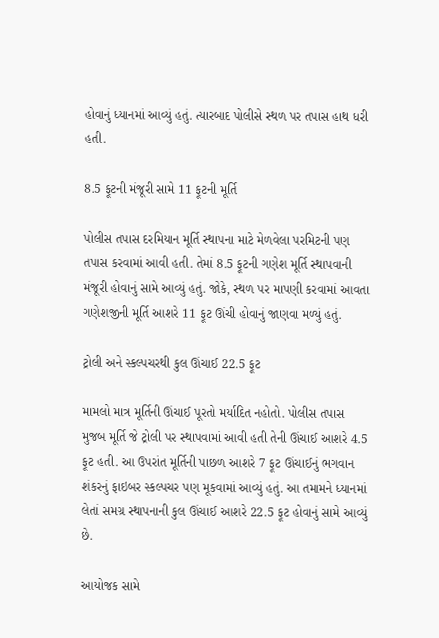હોવાનું ધ્યાનમાં આવ્યું હતું. ત્યારબાદ પોલીસે સ્થળ પર તપાસ હાથ ધરી હતી.

8.5 ફૂટની મંજૂરી સામે 11 ફૂટની મૂર્તિ

પોલીસ તપાસ દરમિયાન મૂર્તિ સ્થાપના માટે મેળવેલા પરમિટની પણ તપાસ કરવામાં આવી હતી. તેમાં 8.5 ફૂટની ગણેશ મૂર્તિ સ્થાપવાની મંજૂરી હોવાનું સામે આવ્યું હતું. જોકે, સ્થળ પર માપણી કરવામાં આવતા ગણેશજીની મૂર્તિ આશરે 11 ફૂટ ઊંચી હોવાનું જાણવા મળ્યું હતું.

ટ્રોલી અને સ્કલ્પચરથી કુલ ઊંચાઈ 22.5 ફૂટ

મામલો માત્ર મૂર્તિની ઊંચાઈ પૂરતો મર્યાદિત નહોતો. પોલીસ તપાસ મુજબ મૂર્તિ જે ટ્રોલી પર સ્થાપવામાં આવી હતી તેની ઊંચાઈ આશરે 4.5 ફૂટ હતી. આ ઉપરાંત મૂર્તિની પાછળ આશરે 7 ફૂટ ઊંચાઈનું ભગવાન શંકરનું ફાઇબર સ્કલ્પચર પણ મૂકવામાં આવ્યું હતું. આ તમામને ધ્યાનમાં લેતાં સમગ્ર સ્થાપનાની કુલ ઊંચાઈ આશરે 22.5 ફૂટ હોવાનું સામે આવ્યું છે.

આયોજક સામે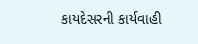કાયદેસરની કાર્યવાહી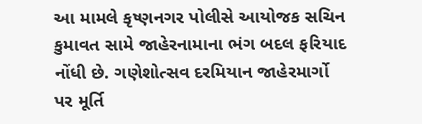આ મામલે કૃષ્ણનગર પોલીસે આયોજક સચિન કુમાવત સામે જાહેરનામાના ભંગ બદલ ફરિયાદ નોંધી છે. ગણેશોત્સવ દરમિયાન જાહેરમાર્ગો પર મૂર્તિ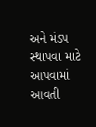અને મંડપ સ્થાપવા માટે આપવામાં આવતી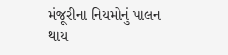મંજૂરીના નિયમોનું પાલન થાય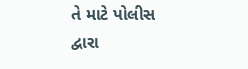તે માટે પોલીસ દ્વારા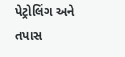પેટ્રોલિંગ અને તપાસ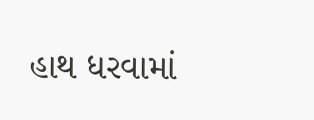હાથ ધરવામાં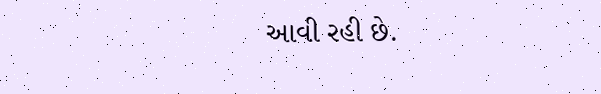આવી રહી છે.